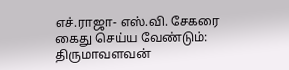எச்.ராஜா- எஸ்.வி. சேகரை கைது செய்ய வேண்டும்: திருமாவளவன்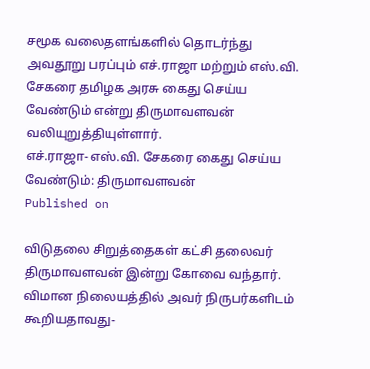சமூக வலைதளங்களில் தொடர்ந்து அவதூறு பரப்பும் எச்.ராஜா மற்றும் எஸ்.வி. சேகரை தமிழக அரசு கைது செய்ய வேண்டும் என்று திருமாவளவன் வலியுறுத்தியுள்ளார்.
எச்.ராஜா- எஸ்.வி. சேகரை கைது செய்ய வேண்டும்: திருமாவளவன்
Published on

விடுதலை சிறுத்தைகள் கட்சி தலைவர் திருமாவளவன் இன்று கோவை வந்தார். விமான நிலையத்தில் அவர் நிருபர்களிடம் கூறியதாவது-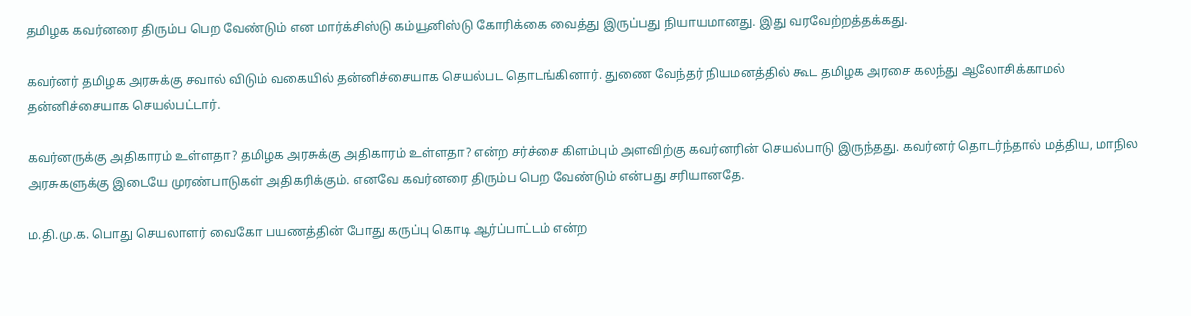தமிழக கவர்னரை திரும்ப பெற வேண்டும் என மார்க்சிஸ்டு கம்யூனிஸ்டு கோரிக்கை வைத்து இருப்பது நியாயமானது. இது வரவேற்றத்தக்கது.

கவர்னர் தமிழக அரசுக்கு சவால் விடும் வகையில் தன்னிச்சையாக செயல்பட தொடங்கினார். துணை வேந்தர் நியமனத்தில் கூட தமிழக அரசை கலந்து ஆலோசிக்காமல் தன்னிச்சையாக செயல்பட்டார்.

கவர்னருக்கு அதிகாரம் உள்ளதா? தமிழக அரசுக்கு அதிகாரம் உள்ளதா? என்ற சர்ச்சை கிளம்பும் அளவிற்கு கவர்னரின் செயல்பாடு இருந்தது. கவர்னர் தொடர்ந்தால் மத்திய, மாநில அரசுகளுக்கு இடையே முரண்பாடுகள் அதிகரிக்கும். எனவே கவர்னரை திரும்ப பெற வேண்டும் என்பது சரியானதே.

ம.தி.மு.க. பொது செயலாளர் வைகோ பயணத்தின் போது கருப்பு கொடி ஆர்ப்பாட்டம் என்ற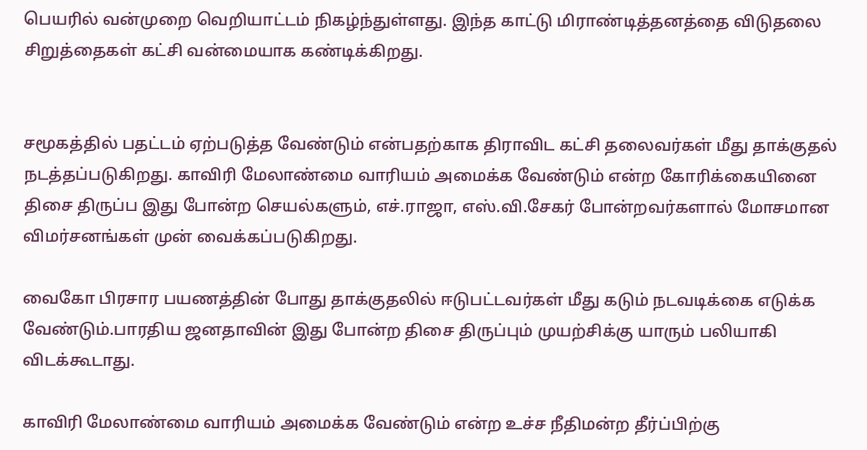பெயரில் வன்முறை வெறியாட்டம் நிகழ்ந்துள்ளது. இந்த காட்டு மிராண்டித்தனத்தை விடுதலை சிறுத்தைகள் கட்சி வன்மையாக கண்டிக்கிறது.


சமூகத்தில் பதட்டம் ஏற்படுத்த வேண்டும் என்பதற்காக திராவிட கட்சி தலைவர்கள் மீது தாக்குதல் நடத்தப்படுகிறது. காவிரி மேலாண்மை வாரியம் அமைக்க வேண்டும் என்ற கோரிக்கையினை திசை திருப்ப இது போன்ற செயல்களும், எச்.ராஜா, எஸ்.வி.சேகர் போன்றவர்களால் மோசமான விமர்சனங்கள் முன் வைக்கப்படுகிறது.

வைகோ பிரசார பயணத்தின் போது தாக்குதலில் ஈடுபட்டவர்கள் மீது கடும் நடவடிக்கை எடுக்க வேண்டும்.பாரதிய ஜனதாவின் இது போன்ற திசை திருப்பும் முயற்சிக்கு யாரும் பலியாகி விடக்கூடாது.

காவிரி மேலாண்மை வாரியம் அமைக்க வேண்டும் என்ற உச்ச நீதிமன்ற தீர்ப்பிற்கு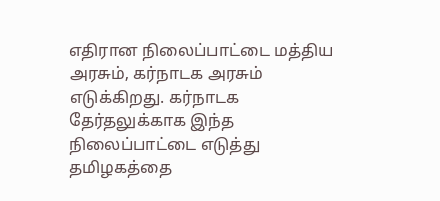எதிரான நிலைப்பாட்டை மத்திய அரசும், கர்நாடக அரசும் எடுக்கிறது. கர்நாடக தேர்தலுக்காக இந்த நிலைப்பாட்டை எடுத்து தமிழகத்தை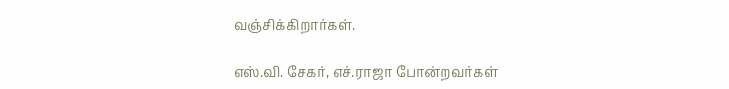வஞ்சிக்கிறார்கள்.

எஸ்.வி. சேகர், எச்.ராஜா போன்றவர்கள்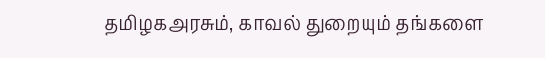தமிழகஅரசும், காவல் துறையும் தங்களை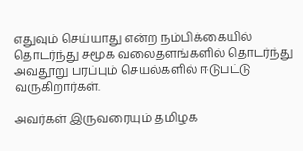எதுவும் செய்யாது என்ற நம்பிக்கையில் தொடர்ந்து சமூக வலைதளங்களில் தொடர்ந்து அவதூறு பரப்பும் செயல்களில் ஈடுபட்டு வருகிறார்கள்.

அவர்கள் இருவரையும் தமிழக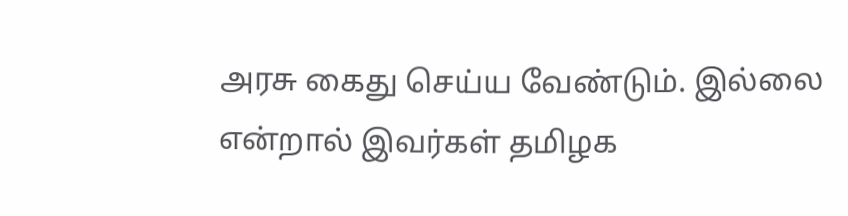அரசு கைது செய்ய வேண்டும். இல்லை என்றால் இவர்கள் தமிழக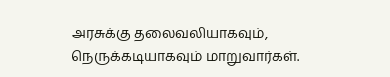அரசுக்கு தலைவலியாகவும், நெருக்கடியாகவும் மாறுவார்கள்.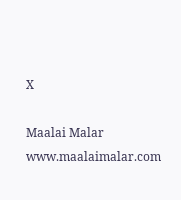X

Maalai Malar
www.maalaimalar.com